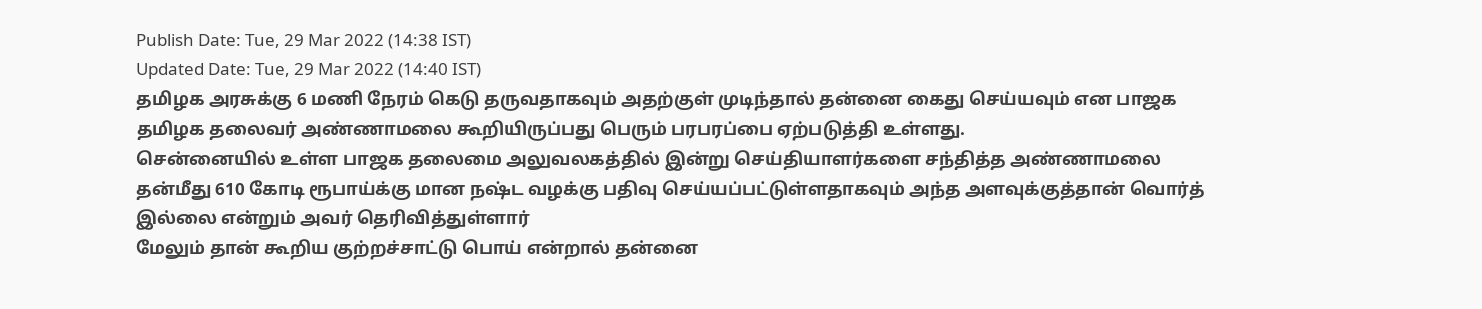Publish Date: Tue, 29 Mar 2022 (14:38 IST)
Updated Date: Tue, 29 Mar 2022 (14:40 IST)
தமிழக அரசுக்கு 6 மணி நேரம் கெடு தருவதாகவும் அதற்குள் முடிந்தால் தன்னை கைது செய்யவும் என பாஜக தமிழக தலைவர் அண்ணாமலை கூறியிருப்பது பெரும் பரபரப்பை ஏற்படுத்தி உள்ளது.
சென்னையில் உள்ள பாஜக தலைமை அலுவலகத்தில் இன்று செய்தியாளர்களை சந்தித்த அண்ணாமலை தன்மீது 610 கோடி ரூபாய்க்கு மான நஷ்ட வழக்கு பதிவு செய்யப்பட்டுள்ளதாகவும் அந்த அளவுக்குத்தான் வொர்த் இல்லை என்றும் அவர் தெரிவித்துள்ளார்
மேலும் தான் கூறிய குற்றச்சாட்டு பொய் என்றால் தன்னை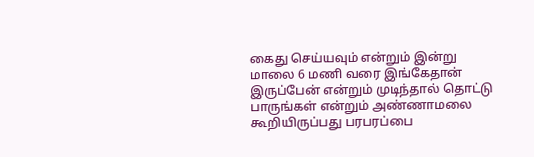கைது செய்யவும் என்றும் இன்று மாலை 6 மணி வரை இங்கேதான் இருப்பேன் என்றும் முடிந்தால் தொட்டு பாருங்கள் என்றும் அண்ணாமலை கூறியிருப்பது பரபரப்பை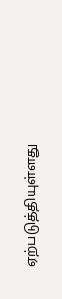ஏற்படுத்தியுள்ளது